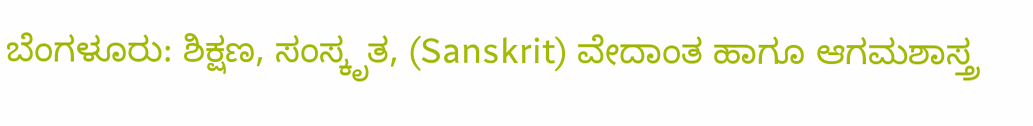ಬೆಂಗಳೂರು: ಶಿಕ್ಷಣ, ಸಂಸ್ಕೃತ, (Sanskrit) ವೇದಾಂತ ಹಾಗೂ ಆಗಮಶಾಸ್ತ್ರ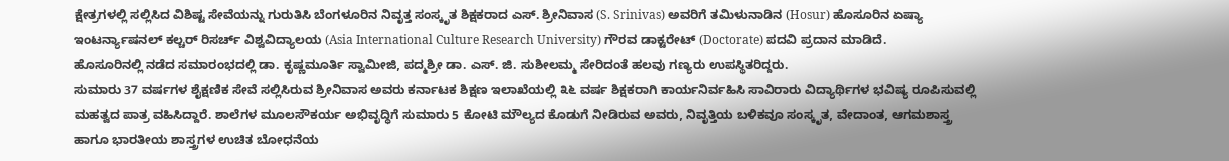ಕ್ಷೇತ್ರಗಳಲ್ಲಿ ಸಲ್ಲಿಸಿದ ವಿಶಿಷ್ಟ ಸೇವೆಯನ್ನು ಗುರುತಿಸಿ ಬೆಂಗಳೂರಿನ ನಿವೃತ್ತ ಸಂಸ್ಕೃತ ಶಿಕ್ಷಕರಾದ ಎಸ್. ಶ್ರೀನಿವಾಸ (S. Srinivas) ಅವರಿಗೆ ತಮಿಳುನಾಡಿನ (Hosur) ಹೊಸೂರಿನ ಏಷ್ಯಾ ಇಂಟರ್ನ್ಯಾಷನಲ್ ಕಲ್ಚರ್ ರಿಸರ್ಚ್ ವಿಶ್ವವಿದ್ಯಾಲಯ (Asia International Culture Research University) ಗೌರವ ಡಾಕ್ಟರೇಟ್ (Doctorate) ಪದವಿ ಪ್ರದಾನ ಮಾಡಿದೆ.
ಹೊಸೂರಿನಲ್ಲಿ ನಡೆದ ಸಮಾರಂಭದಲ್ಲಿ ಡಾ. ಕೃಷ್ಣಮೂರ್ತಿ ಸ್ವಾಮೀಜಿ, ಪದ್ಮಶ್ರೀ ಡಾ. ಎಸ್. ಜಿ. ಸುಶೀಲಮ್ಮ ಸೇರಿದಂತೆ ಹಲವು ಗಣ್ಯರು ಉಪಸ್ಥಿತರಿದ್ದರು.
ಸುಮಾರು 37 ವರ್ಷಗಳ ಶೈಕ್ಷಣಿಕ ಸೇವೆ ಸಲ್ಲಿಸಿರುವ ಶ್ರೀನಿವಾಸ ಅವರು ಕರ್ನಾಟಕ ಶಿಕ್ಷಣ ಇಲಾಖೆಯಲ್ಲಿ ೩೬ ವರ್ಷ ಶಿಕ್ಷಕರಾಗಿ ಕಾರ್ಯನಿರ್ವಹಿಸಿ ಸಾವಿರಾರು ವಿದ್ಯಾರ್ಥಿಗಳ ಭವಿಷ್ಯ ರೂಪಿಸುವಲ್ಲಿ ಮಹತ್ವದ ಪಾತ್ರ ವಹಿಸಿದ್ದಾರೆ. ಶಾಲೆಗಳ ಮೂಲಸೌಕರ್ಯ ಅಭಿವೃದ್ಧಿಗೆ ಸುಮಾರು 5 ಕೋಟಿ ಮೌಲ್ಯದ ಕೊಡುಗೆ ನೀಡಿರುವ ಅವರು, ನಿವೃತ್ತಿಯ ಬಳಿಕವೂ ಸಂಸ್ಕೃತ, ವೇದಾಂತ, ಆಗಮಶಾಸ್ತ್ರ ಹಾಗೂ ಭಾರತೀಯ ಶಾಸ್ತ್ರಗಳ ಉಚಿತ ಬೋಧನೆಯ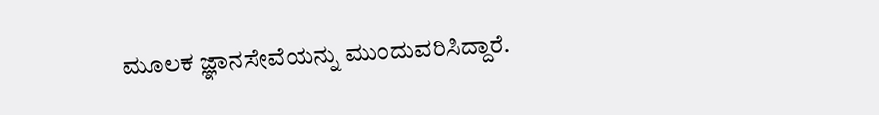ಮೂಲಕ ಜ್ಞಾನಸೇವೆಯನ್ನು ಮುಂದುವರಿಸಿದ್ದಾರೆ.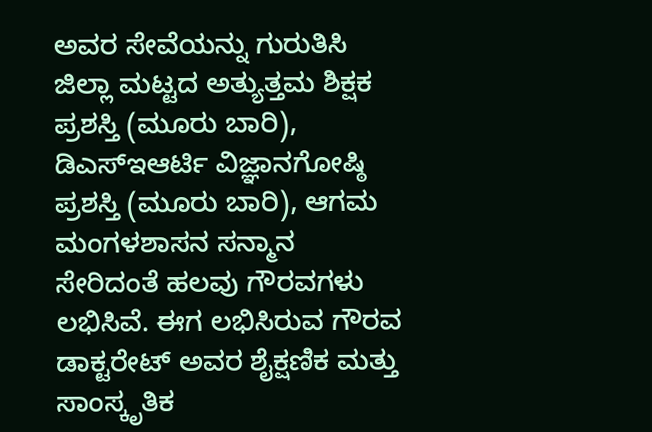ಅವರ ಸೇವೆಯನ್ನು ಗುರುತಿಸಿ ಜಿಲ್ಲಾ ಮಟ್ಟದ ಅತ್ಯುತ್ತಮ ಶಿಕ್ಷಕ ಪ್ರಶಸ್ತಿ (ಮೂರು ಬಾರಿ), ಡಿಎಸ್ಇಆರ್ಟಿ ವಿಜ್ಞಾನಗೋಷ್ಠಿ ಪ್ರಶಸ್ತಿ (ಮೂರು ಬಾರಿ), ಆಗಮ ಮಂಗಳಶಾಸನ ಸನ್ಮಾನ ಸೇರಿದಂತೆ ಹಲವು ಗೌರವಗಳು ಲಭಿಸಿವೆ. ಈಗ ಲಭಿಸಿರುವ ಗೌರವ ಡಾಕ್ಟರೇಟ್ ಅವರ ಶೈಕ್ಷಣಿಕ ಮತ್ತು ಸಾಂಸ್ಕೃತಿಕ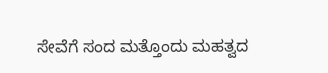ಸೇವೆಗೆ ಸಂದ ಮತ್ತೊಂದು ಮಹತ್ವದ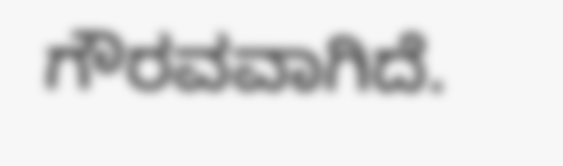ಗೌರವವಾಗಿದೆ.